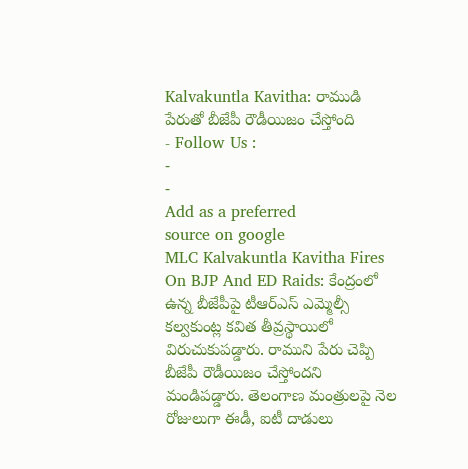Kalvakuntla Kavitha: రాముడి పేరుతో బీజేపీ రౌడీయిజం చేస్తోంది
- Follow Us :
-
-
Add as a preferred
source on google
MLC Kalvakuntla Kavitha Fires On BJP And ED Raids: కేంద్రంలో ఉన్న బీజేపీపై టీఆర్ఎస్ ఎమ్మెల్సీ కల్వకుంట్ల కవిత తీవ్రస్థాయిలో విరుచుకుపడ్డారు. రాముని పేరు చెప్పి బీజేపీ రౌడీయిజం చేస్తోందని మండిపడ్డారు. తెలంగాణ మంత్రులపై నెల రోజులుగా ఈడీ, ఐటీ దాడులు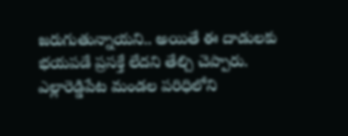జరుగుతున్నాయని.. అయితే ఈ దాడులకు భయపడే ప్రసక్తే లేదని తేల్చి చెప్పారు. ఎల్లారెడ్డిపేట మండల పరిధిలోని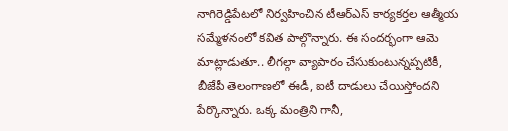నాగిరెడ్డిపేటలో నిర్వహించిన టీఆర్ఎస్ కార్యకర్తల ఆత్మీయ సమ్మేళనంలో కవిత పాల్గొన్నారు. ఈ సందర్భంగా ఆమె మాట్లాడుతూ.. లీగల్గా వ్యాపారం చేసుకుంటున్నప్పటికీ, బీజేపీ తెలంగాణలో ఈడీ, ఐటీ దాడులు చేయిస్తోందని పేర్కొన్నారు. ఒక్క మంత్రిని గానీ,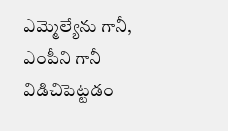ఎమ్మెల్యేను గానీ, ఎంపీని గానీ విడిచిపెట్టడం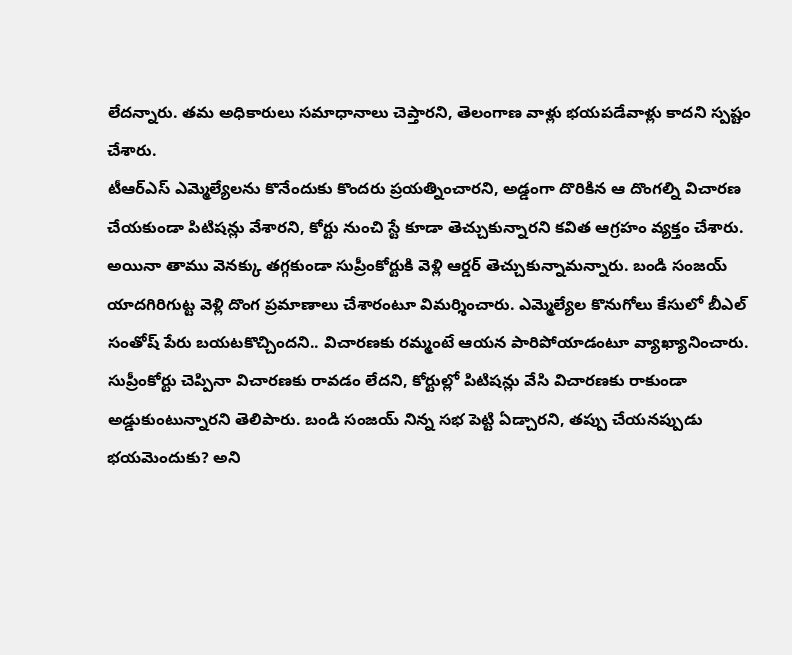లేదన్నారు. తమ అధికారులు సమాధానాలు చెప్తారని, తెలంగాణ వాళ్లు భయపడేవాళ్లు కాదని స్పష్టం చేశారు.
టీఆర్ఎస్ ఎమ్మెల్యేలను కొనేందుకు కొందరు ప్రయత్నించారని, అడ్డంగా దొరికిన ఆ దొంగల్ని విచారణ చేయకుండా పిటిషన్లు వేశారని, కోర్టు నుంచి స్టే కూడా తెచ్చుకున్నారని కవిత ఆగ్రహం వ్యక్తం చేశారు. అయినా తాము వెనక్కు తగ్గకుండా సుప్రీంకోర్టుకి వెళ్లి ఆర్డర్ తెచ్చుకున్నామన్నారు. బండి సంజయ్ యాదగిరిగుట్ట వెళ్లి దొంగ ప్రమాణాలు చేశారంటూ విమర్శించారు. ఎమ్మెల్యేల కొనుగోలు కేసులో బీఎల్ సంతోష్ పేరు బయటకొచ్చిందని.. విచారణకు రమ్మంటే ఆయన పారిపోయాడంటూ వ్యాఖ్యానించారు. సుప్రీంకోర్టు చెప్పినా విచారణకు రావడం లేదని, కోర్టుల్లో పిటిషన్లు వేసి విచారణకు రాకుండా అడ్డుకుంటున్నారని తెలిపారు. బండి సంజయ్ నిన్న సభ పెట్టి ఏడ్చారని, తప్పు చేయనప్పుడు భయమెందుకు? అని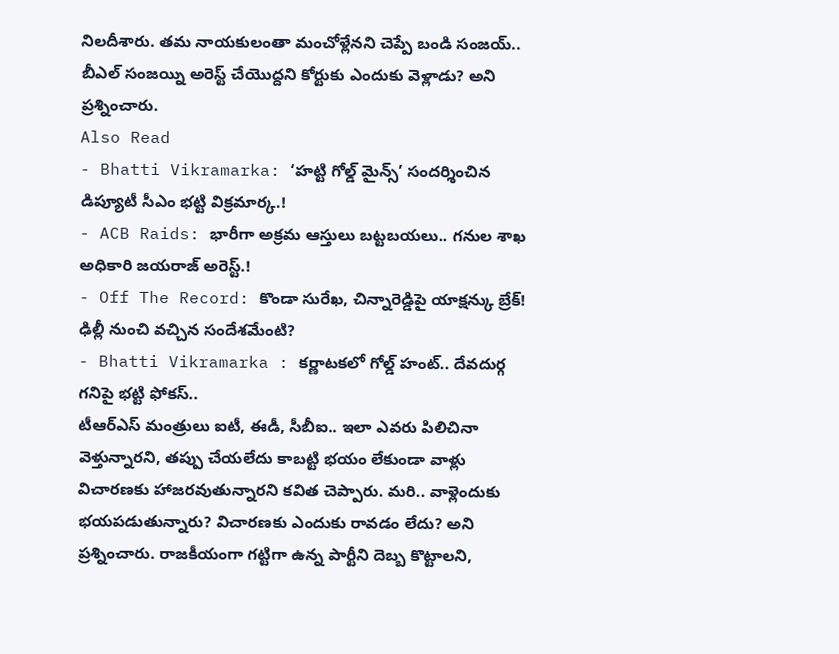నిలదీశారు. తమ నాయకులంతా మంచోళ్లేనని చెప్పే బండి సంజయ్.. బీఎల్ సంజయ్ని అరెస్ట్ చేయొద్దని కోర్టుకు ఎందుకు వెళ్లాడు? అని ప్రశ్నించారు.
Also Read
- Bhatti Vikramarka: ‘హట్టి గోల్డ్ మైన్స్’ సందర్శించిన డిప్యూటీ సీఎం భట్టి విక్రమార్క.!
- ACB Raids: భారీగా అక్రమ ఆస్తులు బట్టబయలు.. గనుల శాఖ అధికారి జయరాజ్ అరెస్ట్.!
- Off The Record: కొండా సురేఖ, చిన్నారెడ్డిపై యాక్షన్కు బ్రేక్! ఢిల్లీ నుంచి వచ్చిన సందేశమేంటి?
- Bhatti Vikramarka : కర్ణాటకలో గోల్డ్ హంట్.. దేవదుర్గ గనిపై భట్టి ఫోకస్..
టీఆర్ఎస్ మంత్రులు ఐటీ, ఈడీ, సీబీఐ.. ఇలా ఎవరు పిలిచినా వెళ్తున్నారని, తప్పు చేయలేదు కాబట్టి భయం లేకుండా వాళ్లు విచారణకు హాజరవుతున్నారని కవిత చెప్పారు. మరి.. వాళ్లెందుకు భయపడుతున్నారు? విచారణకు ఎందుకు రావడం లేదు? అని ప్రశ్నించారు. రాజకీయంగా గట్టిగా ఉన్న పార్టీని దెబ్బ కొట్టాలని,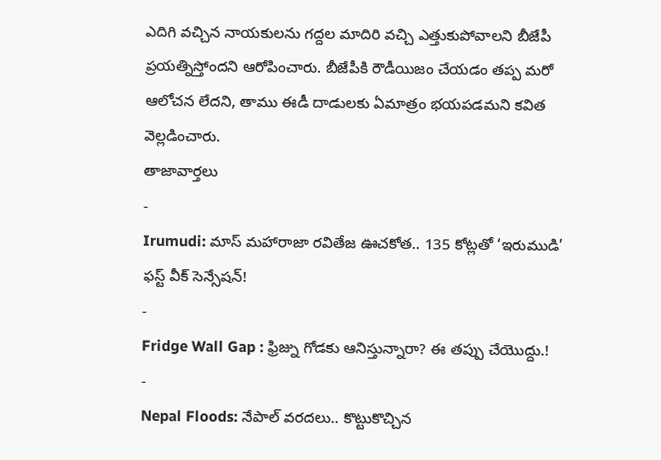ఎదిగి వచ్చిన నాయకులను గద్దల మాదిరి వచ్చి ఎత్తుకుపోవాలని బీజేపీ ప్రయత్నిస్తోందని ఆరోపించారు. బీజేపీకి రౌడీయిజం చేయడం తప్ప మరో ఆలోచన లేదని, తాము ఈడీ దాడులకు ఏమాత్రం భయపడమని కవిత వెల్లడించారు.
తాజావార్తలు
-
Irumudi: మాస్ మహారాజా రవితేజ ఊచకోత.. 135 కోట్లతో ‘ఇరుముడి’ ఫస్ట్ వీక్ సెన్సేషన్!
-
Fridge Wall Gap : ఫ్రిజ్ను గోడకు ఆనిస్తున్నారా? ఈ తప్పు చేయొద్దు.!
-
Nepal Floods: నేపాల్ వరదలు.. కొట్టుకొచ్చిన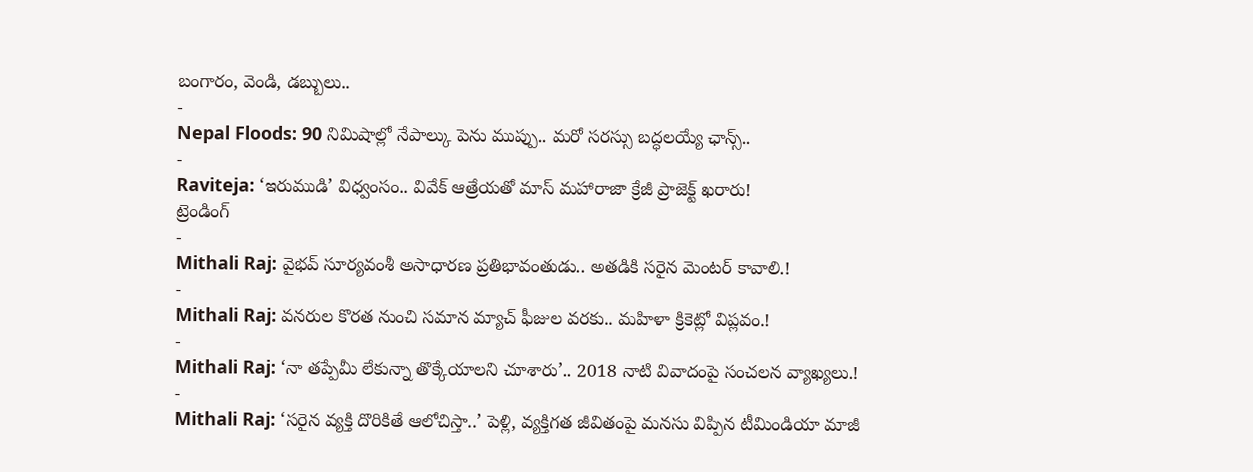బంగారం, వెండి, డబ్బులు..
-
Nepal Floods: 90 నిమిషాల్లో నేపాల్కు పెను ముప్పు.. మరో సరస్సు బద్ధలయ్యే ఛాన్స్..
-
Raviteja: ‘ఇరుముడి’ విధ్వంసం.. వివేక్ ఆత్రేయతో మాస్ మహారాజా క్రేజీ ప్రాజెక్ట్ ఖరారు!
ట్రెండింగ్
-
Mithali Raj: వైభవ్ సూర్యవంశీ అసాధారణ ప్రతిభావంతుడు.. అతడికి సరైన మెంటర్ కావాలి.!
-
Mithali Raj: వనరుల కొరత నుంచి సమాన మ్యాచ్ ఫీజుల వరకు.. మహిళా క్రికెట్లో విప్లవం.!
-
Mithali Raj: ‘నా తప్పేమీ లేకున్నా తొక్కేయాలని చూశారు’.. 2018 నాటి వివాదంపై సంచలన వ్యాఖ్యలు.!
-
Mithali Raj: ‘సరైన వ్యక్తి దొరికితే ఆలోచిస్తా..’ పెళ్లి, వ్యక్తిగత జీవితంపై మనసు విప్పిన టీమిండియా మాజీ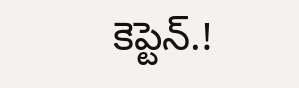కెప్టెన్.!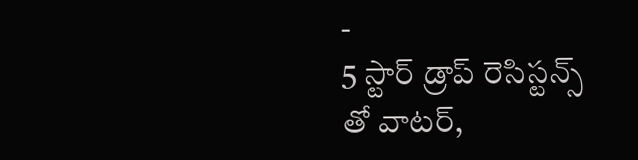-
5 స్టార్ డ్రాప్ రెసిస్టన్స్ తో వాటర్,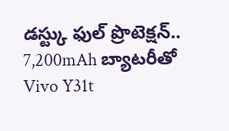డస్ట్కు ఫుల్ ప్రొటెక్షన్.. 7,200mAh బ్యాటరీతో Vivo Y31t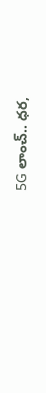5G లాంచ్.. ధర,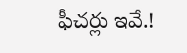ఫీచర్లు ఇవే.!